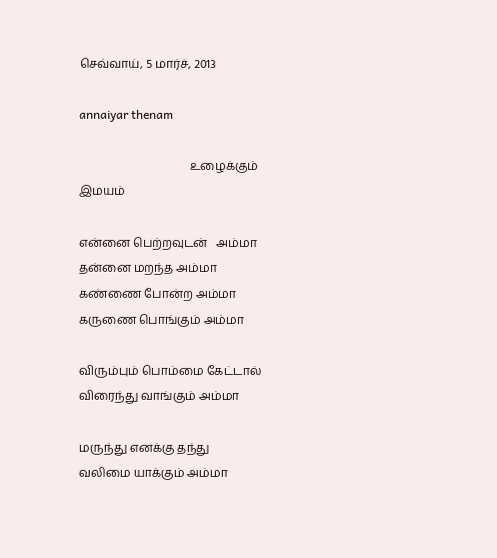செவ்வாய், 5 மார்ச், 2013

annaiyar thenam

                                      உழைக்கும் இமயம்

என்னை பெற்றவுடன்   அம்மா
தன்னை மறந்த அம்மா
கண்ணை போன்ற அம்மா
கருணை பொங்கும் அம்மா

விரும்பும் பொம்மை கேட்டால்
விரைந்து வாங்கும் அம்மா

மருந்து எனக்கு தந்து
வலிமை யாக்கும் அம்மா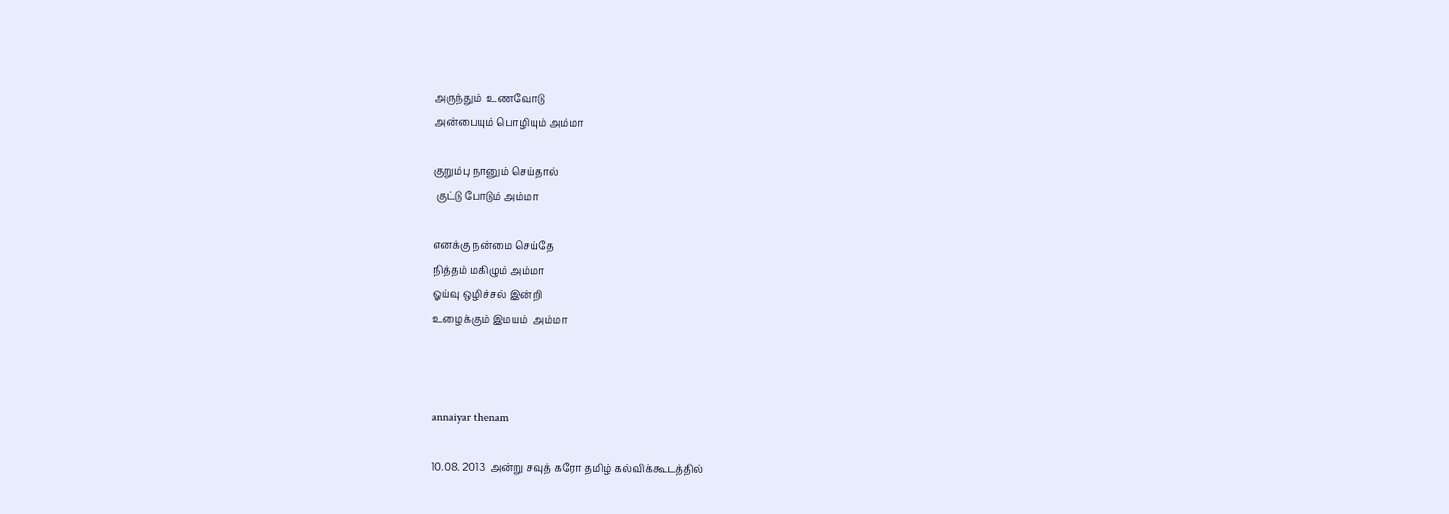அருந்தும்  உணவோடு
அன்பையும் பொழியும் அம்மா

குறும்பு நானும் செய்தால்
 குட்டு போடும் அம்மா

எனக்கு நன்மை செய்தே
நித்தம் மகிழும் அம்மா
ஓய்வு ஒழிச்சல் இன்றி
உழைக்கும் இமயம்  அம்மா



annaiyar thenam

10.08. 2013  அன்று சவுத் கரோ தமிழ் கல்விக்கூடத்தில்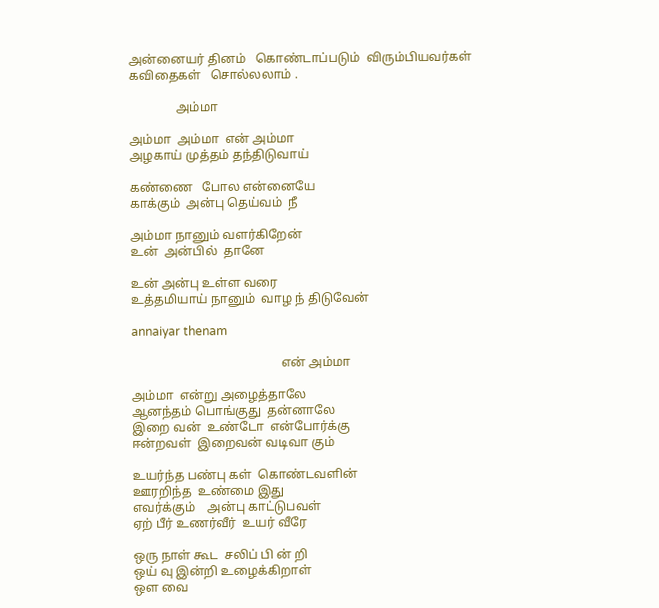அன்னையர் தினம்   கொண்டாப்படும்  விரும்பியவர்கள்
கவிதைகள்   சொல்லலாம் .

               அம்மா

அம்மா  அம்மா  என் அம்மா
அழகாய் முத்தம் தந்திடுவாய்

கண்ணை   போல என்னையே
காக்கும்  அன்பு தெய்வம்  நீ

அம்மா நானும் வளர்கிறேன்
உன்  அன்பில்  தானே

உன் அன்பு உள்ள வரை
உத்தமியாய் நானும்  வாழ ந் திடுவேன்

annaiyar thenam

                                                என் அம்மா

அம்மா  என்று அழைத்தாலே
ஆனந்தம் பொங்குது  தன்னாலே
இறை வன்  உண்டோ  என்போர்க்கு
ஈன்றவள்  இறைவன் வடிவா கும்

உயர்ந்த பண்பு கள்  கொண்டவளின்
ஊரறிந்த  உண்மை இது
எவர்க்கும்    அன்பு காட்டுபவள்
ஏற் பீர் உணர்வீர்  உயர் வீரே

ஒரு நாள் கூட  சலிப் பி ன் றி
ஒய் வு இன்றி உழைக்கிறாள்
ஒள வை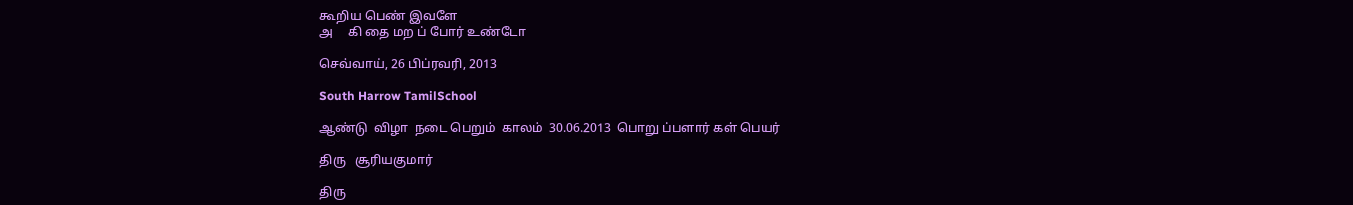கூறிய பெண் இவளே
அ     கி தை மற ப் போர் உண்டோ

செவ்வாய், 26 பிப்ரவரி, 2013

South Harrow TamilSchool

ஆண்டு  விழா  நடை பெறும்  காலம்  30.06.2013  பொறு ப்பளார் கள் பெயர்

திரு   சூரியகுமார்

திரு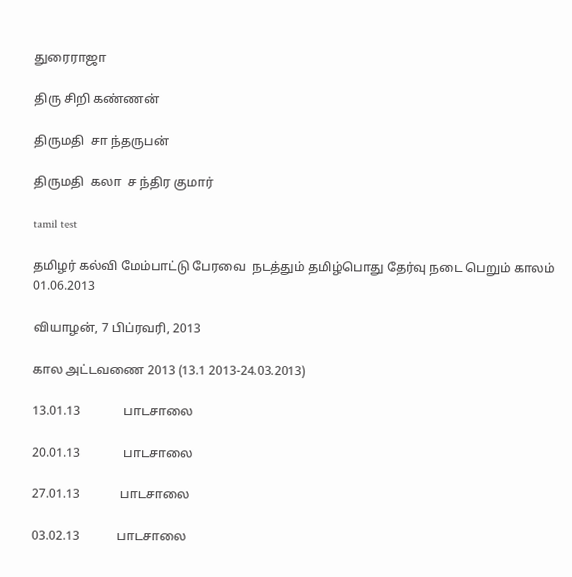துரைராஜா

திரு சிறி கண்ணன்

திருமதி  சா ந்தருபன்

திருமதி  கலா  ச ந்திர குமார்

tamil test

தமிழர் கல்வி மேம்பாட்டு பேரவை  நடத்தும் தமிழ்பொது தேர்வு நடை பெறும் காலம்    01.06.2013

வியாழன், 7 பிப்ரவரி, 2013

கால அட்டவணை 2013 (13.1 2013-24.03.2013)

13.01.13              பாடசாலை

20.01.13              பாடசாலை

27.01.13             பாடசாலை

03.02.13            பாடசாலை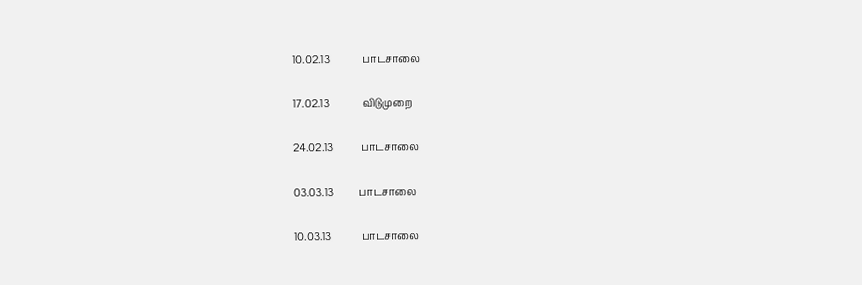10.02.13             பாடசாலை

17.02.13             விடுமுறை

24.02.13           பாடசாலை

03.03.13          பாடசாலை

10.03.13            பாடசாலை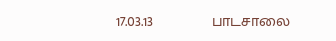17.03.13             பாடசாலை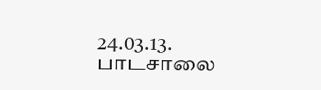24.03.13.           பாடசாலை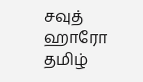சவுத் ஹாரோ  தமிழ்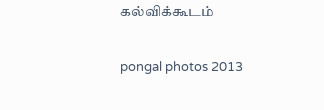கல்விக்கூடம்

pongal photos 2013